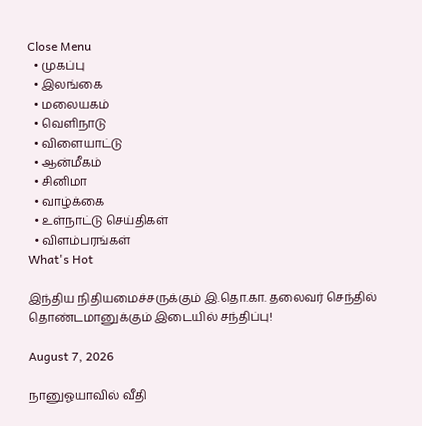Close Menu
  • முகப்பு
  • இலங்கை
  • மலையகம்
  • வெளிநாடு
  • விளையாட்டு
  • ஆன்மீகம்
  • சினிமா
  • வாழ்க்கை
  • உள்நாட்டு செய்திகள்
  • விளம்பரங்கள்
What's Hot

இந்திய நிதியமைச்சருக்கும் இ.தொ.கா. தலைவர் செந்தில் தொண்டமானுக்கும் இடையில் சந்திப்பு!

August 7, 2026

நானுஓயாவில் வீதி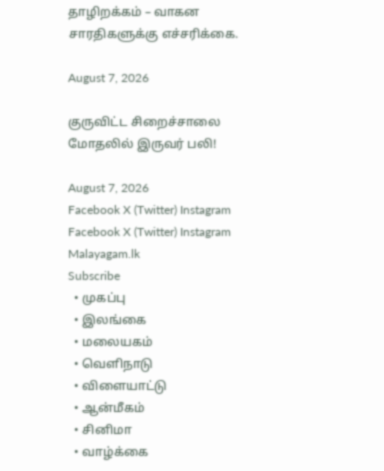தாழிறக்கம் – வாகன சாரதிகளுக்கு எச்சரிக்கை.

August 7, 2026

குருவிட்ட சிறைச்சாலை மோதலில் இருவர் பலி!

August 7, 2026
Facebook X (Twitter) Instagram
Facebook X (Twitter) Instagram
Malayagam.lk
Subscribe
  • முகப்பு
  • இலங்கை
  • மலையகம்
  • வெளிநாடு
  • விளையாட்டு
  • ஆன்மீகம்
  • சினிமா
  • வாழ்க்கை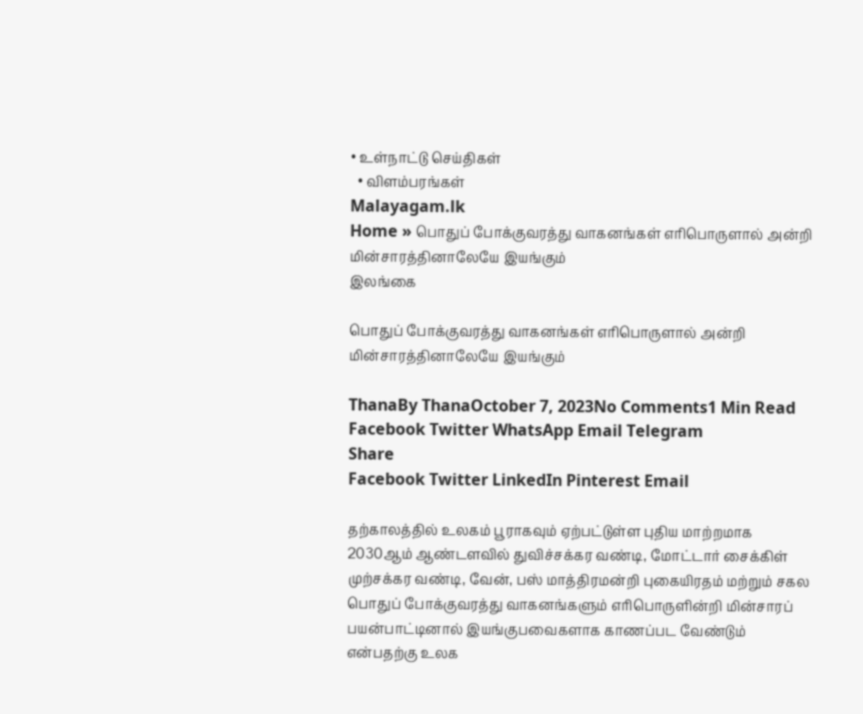• உள்நாட்டு செய்திகள்
  • விளம்பரங்கள்
Malayagam.lk
Home » பொதுப் போக்குவரத்து வாகனங்கள் எரிபொருளால் அன்றி மின்சாரத்தினாலேயே இயங்கும்
இலங்கை

பொதுப் போக்குவரத்து வாகனங்கள் எரிபொருளால் அன்றி மின்சாரத்தினாலேயே இயங்கும்

ThanaBy ThanaOctober 7, 2023No Comments1 Min Read
Facebook Twitter WhatsApp Email Telegram
Share
Facebook Twitter LinkedIn Pinterest Email

தற்காலத்தில் உலகம் பூராகவும் ஏற்பட்டுள்ள புதிய மாற்றமாக 2030ஆம் ஆண்டளவில் துவிச்சக்கர வண்டி, மோட்டார் சைக்கிள் முற்சக்கர வண்டி, வேன், பஸ் மாத்திரமன்றி புகையிரதம் மற்றும் சகல பொதுப் போக்குவரத்து வாகனங்களும் எரிபொருளின்றி மின்சாரப் பயன்பாட்டினால் இயங்குபவைகளாக காணப்பட வேண்டும் என்பதற்கு உலக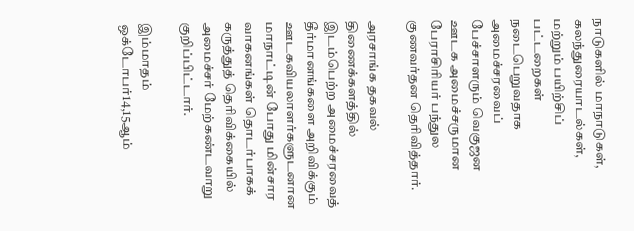நாடுகளில் மாநாடுகள், கலந்துரையாடல்கள், மற்றும் பயிற்சிப் பட்டறைகள் நடைபெறுவதாக அமைச்சரவைப் பேச்சாளரும் வெகுஜன ஊடக அமைச்சருமான பேராசிரியர் பந்துல குணவர்தன தெரிவித்தார்.

அரசாங்க தகவல் திணைக்களத்தில் இடம்பெற்ற அமைச்சரவைத் தீர்மானங்களை அறிவிக்கும் ஊடகவியலாளர்களுடனான மாநாட்டின் போது மின்சார வாகனங்கள் தொடர்பாகக் கருத்துத் தெரிவிக்கையில் அமைச்சர் மேற்கண்டவாறு குறிப்பிட்டார்.

இம்மாதம் ஒக்டோபர்14,15ஆம்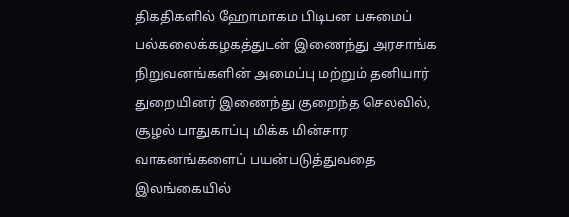திகதிகளில் ஹோமாகம பிடிபன பசுமைப் பல்கலைக்கழகத்துடன் இணைந்து அரசாங்க நிறுவனங்களின் அமைப்பு மற்றும் தனியார் துறையினர் இணைந்து குறைந்த செலவில், சூழல் பாதுகாப்பு மிக்க மின்சார வாகனங்களைப் பயன்படுத்துவதை இலங்கையில்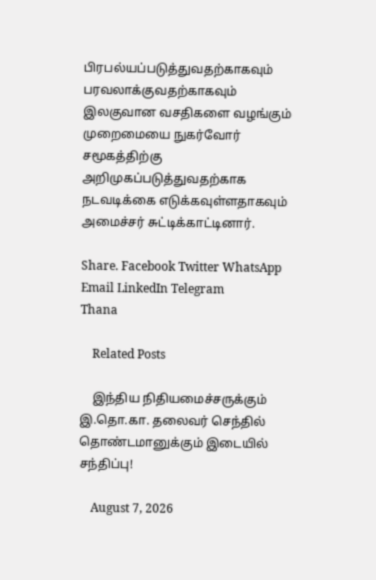பிரபல்யப்படுத்துவதற்காகவும் பரவலாக்குவதற்காகவும் இலகுவான வசதிகளை வழங்கும் முறைமையை நுகர்வோர் சமூகத்திற்கு அறிமுகப்படுத்துவதற்காக நடவடிக்கை எடுக்கவுள்ளதாகவும் அமைச்சர் சுட்டிக்காட்டினார்.

Share. Facebook Twitter WhatsApp Email LinkedIn Telegram
Thana

    Related Posts

    இந்திய நிதியமைச்சருக்கும் இ.தொ.கா. தலைவர் செந்தில் தொண்டமானுக்கும் இடையில் சந்திப்பு!

    August 7, 2026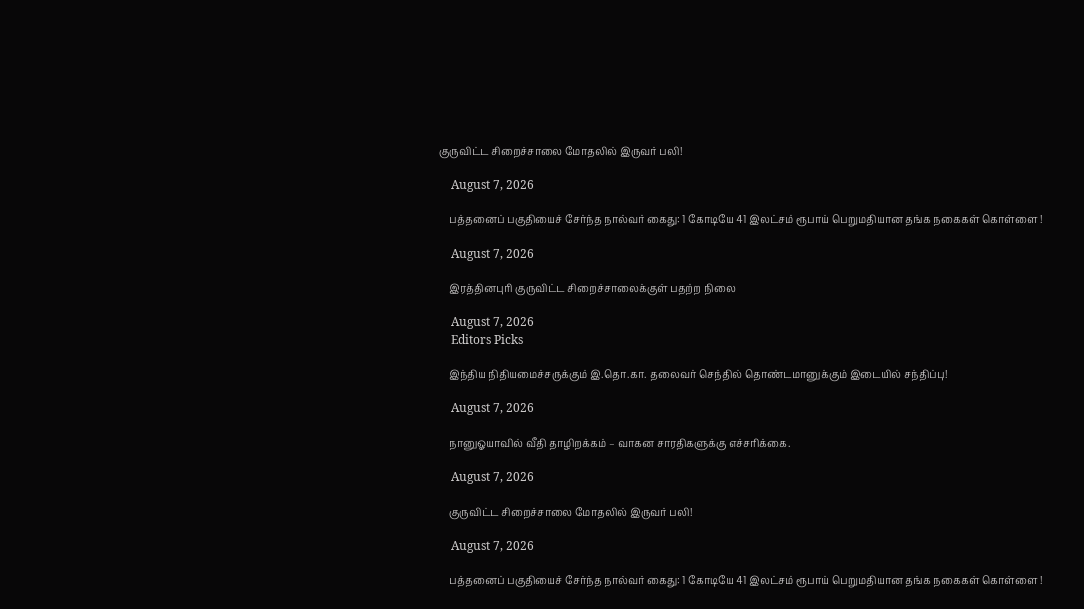குருவிட்ட சிறைச்சாலை மோதலில் இருவர் பலி!

    August 7, 2026

    பத்தனைப் பகுதியைச் சேர்ந்த நால்வர் கைது: 1 கோடியே 41 இலட்சம் ரூபாய் பெறுமதியான தங்க நகைகள் கொள்ளை !

    August 7, 2026

    இரத்தினபுரி குருவிட்ட சிறைச்சாலைக்குள் பதற்ற நிலை

    August 7, 2026
    Editors Picks

    இந்திய நிதியமைச்சருக்கும் இ.தொ.கா. தலைவர் செந்தில் தொண்டமானுக்கும் இடையில் சந்திப்பு!

    August 7, 2026

    நானுஓயாவில் வீதி தாழிறக்கம் – வாகன சாரதிகளுக்கு எச்சரிக்கை.

    August 7, 2026

    குருவிட்ட சிறைச்சாலை மோதலில் இருவர் பலி!

    August 7, 2026

    பத்தனைப் பகுதியைச் சேர்ந்த நால்வர் கைது: 1 கோடியே 41 இலட்சம் ரூபாய் பெறுமதியான தங்க நகைகள் கொள்ளை !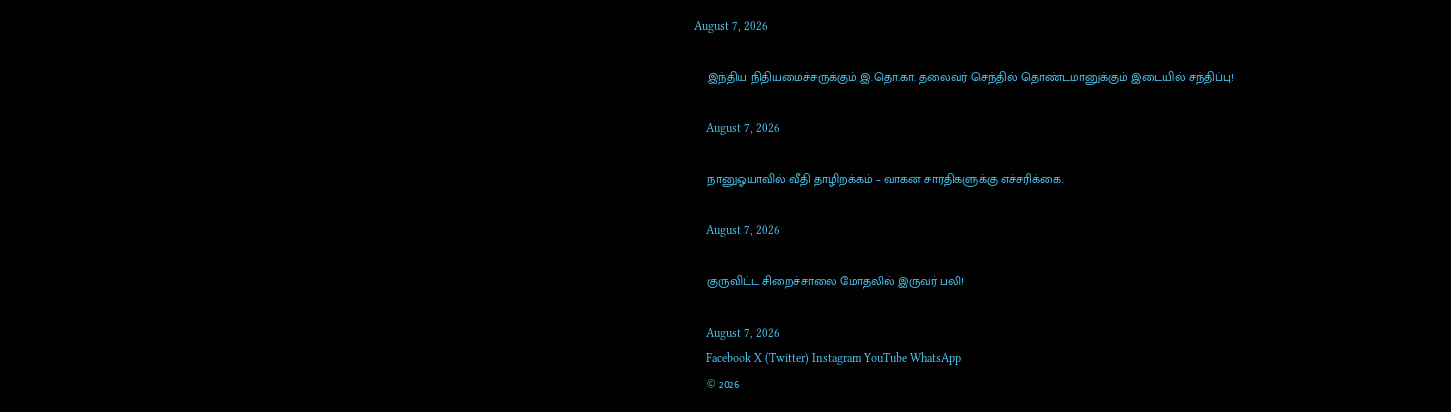August 7, 2026

    இந்திய நிதியமைச்சருக்கும் இ.தொ.கா. தலைவர் செந்தில் தொண்டமானுக்கும் இடையில் சந்திப்பு!

    August 7, 2026

    நானுஓயாவில் வீதி தாழிறக்கம் – வாகன சாரதிகளுக்கு எச்சரிக்கை.

    August 7, 2026

    குருவிட்ட சிறைச்சாலை மோதலில் இருவர் பலி!

    August 7, 2026
    Facebook X (Twitter) Instagram YouTube WhatsApp
    © 2026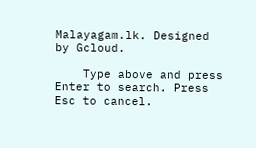Malayagam.lk. Designed by Gcloud.

    Type above and press Enter to search. Press Esc to cancel.